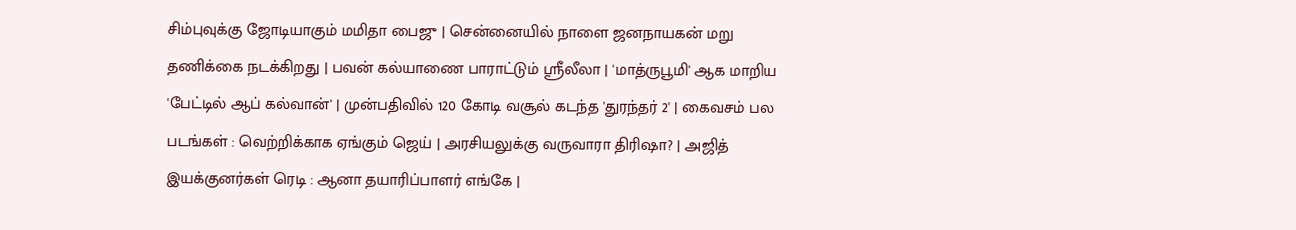சிம்புவுக்கு ஜோடியாகும் மமிதா பைஜு | சென்னையில் நாளை ஜனநாயகன் மறு தணிக்கை நடக்கிறது | பவன் கல்யாணை பாராட்டும் ஸ்ரீலீலா | 'மாத்ருபூமி' ஆக மாறிய 'பேட்டில் ஆப் கல்வான்' | முன்பதிவில் 120 கோடி வசூல் கடந்த 'துரந்தர் 2' | கைவசம் பல படங்கள் : வெற்றிக்காக ஏங்கும் ஜெய் | அரசியலுக்கு வருவாரா திரிஷா? | அஜித் இயக்குனர்கள் ரெடி : ஆனா தயாரிப்பாளர் எங்கே |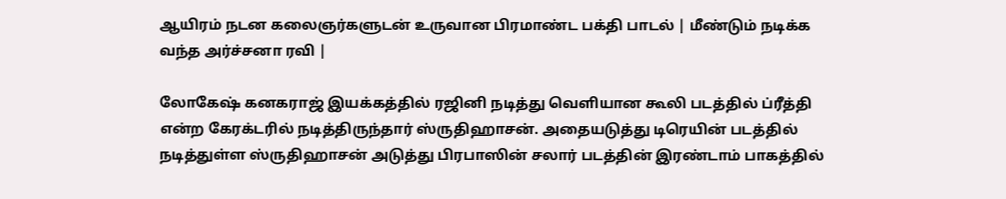ஆயிரம் நடன கலைஞர்களுடன் உருவான பிரமாண்ட பக்தி பாடல் | மீண்டும் நடிக்க வந்த அர்ச்சனா ரவி |

லோகேஷ் கனகராஜ் இயக்கத்தில் ரஜினி நடித்து வெளியான கூலி படத்தில் ப்ரீத்தி என்ற கேரக்டரில் நடித்திருந்தார் ஸ்ருதிஹாசன். அதையடுத்து டிரெயின் படத்தில் நடித்துள்ள ஸ்ருதிஹாசன் அடுத்து பிரபாஸின் சலார் படத்தின் இரண்டாம் பாகத்தில்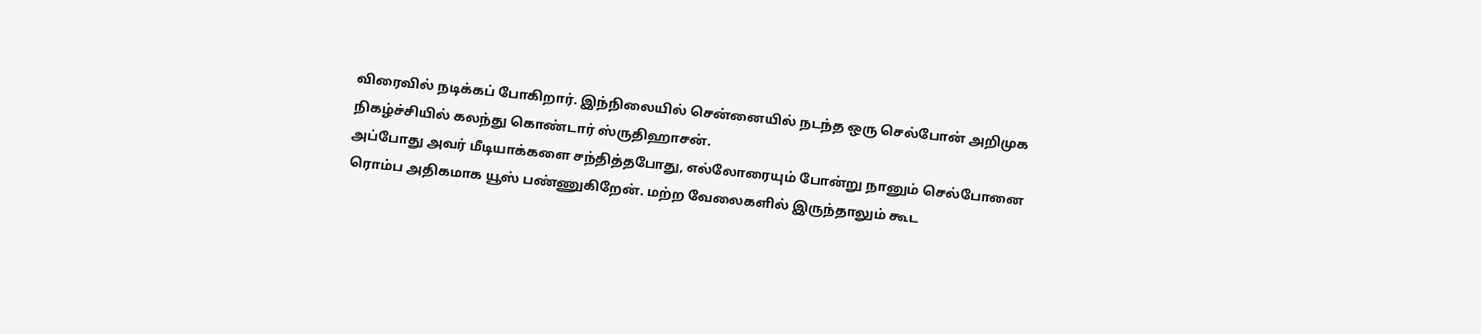விரைவில் நடிக்கப் போகிறார். இந்நிலையில் சென்னையில் நடந்த ஒரு செல்போன் அறிமுக நிகழ்ச்சியில் கலந்து கொண்டார் ஸ்ருதிஹாசன்.
அப்போது அவர் மீடியாக்களை சந்தித்தபோது, எல்லோரையும் போன்று நானும் செல்போனை ரொம்ப அதிகமாக யூஸ் பண்ணுகிறேன். மற்ற வேலைகளில் இருந்தாலும் கூட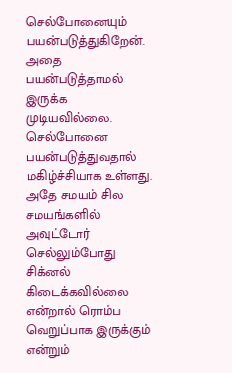செல்போனையும் பயன்படுத்துகிறேன். அதை பயன்படுத்தாமல் இருக்க முடியவில்லை. செல்போனை பயன்படுத்துவதால் மகிழ்ச்சியாக உள்ளது. அதே சமயம் சில சமயங்களில் அவுட்டோர் செல்லும்போது சிக்னல் கிடைக்கவில்லை என்றால் ரொம்ப வெறுப்பாக இருக்கும் என்றும்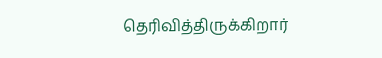தெரிவித்திருக்கிறார்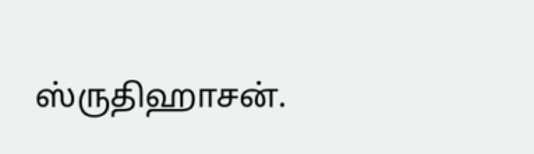ஸ்ருதிஹாசன்.